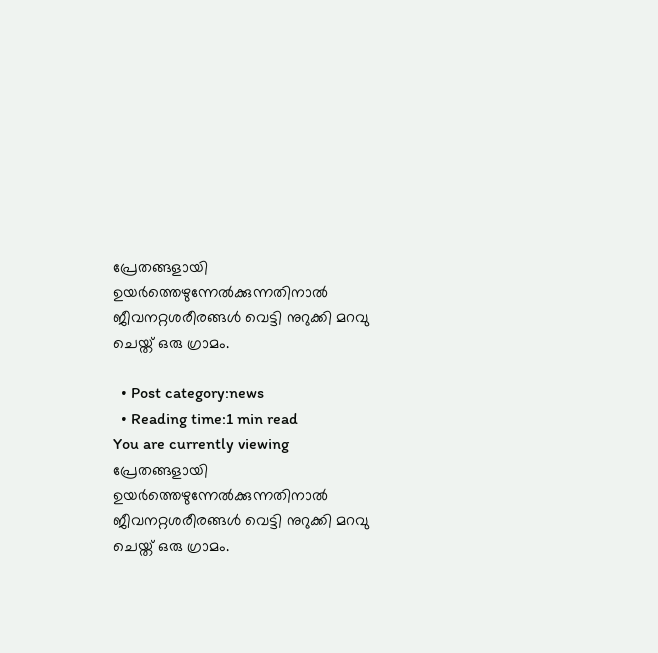പ്രേതങ്ങളായി ഉയര്‍ത്തെഴുന്നേല്‍ക്കുന്നതിനാല്‍ ജീവനറ്റശരീരങ്ങള്‍ വെട്ടി നുറുക്കി മറവു ചെയ്ത് ഒരു ഗ്രാമം.

  • Post category:news
  • Reading time:1 min read
You are currently viewing പ്രേതങ്ങളായി ഉയര്‍ത്തെഴുന്നേല്‍ക്കുന്നതിനാല്‍ ജീവനറ്റശരീരങ്ങള്‍ വെട്ടി നുറുക്കി മറവു ചെയ്ത് ഒരു ഗ്രാമം.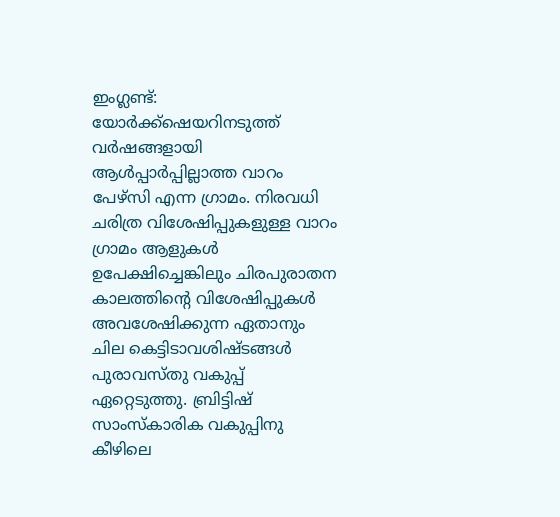ഇംഗ്ലണ്ട്: യോര്‍ക്ക്‌ഷെയറിനടുത്ത് വര്‍ഷങ്ങളായി ആള്‍പ്പാര്‍പ്പില്ലാത്ത വാറം പേഴ്‌സി എന്ന ഗ്രാമം. നിരവധി ചരിത്ര വിശേഷിപ്പുകളുള്ള വാറം ഗ്രാമം ആളുകള്‍ ഉപേക്ഷിച്ചെങ്കിലും ചിരപുരാതന കാലത്തിന്റെ വിശേഷിപ്പുകള്‍ അവശേഷിക്കുന്ന ഏതാനും ചില കെട്ടിടാവശിഷ്ടങ്ങള്‍ പുരാവസ്തു വകുപ്പ് ഏറ്റെടുത്തു. ബ്രിട്ടിഷ് സാംസ്‌കാരിക വകുപ്പിനു കീഴിലെ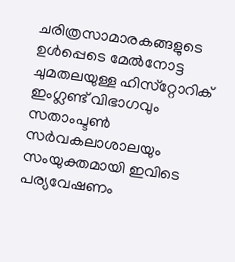ചരിത്രസാമാരകങ്ങളുടെ ഉള്‍പ്പെടെ മേല്‍നോട്ട ചുമതലയുള്ള ഹിസ്‌റ്റോറിക് ഇംഗ്ലണ്ട് വിഭാഗവും സതാംപ്ടണ്‍ സര്‍വകലാശാലയും സംയുക്തമായി ഇവിടെ പര്യവേഷണം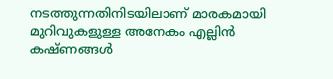നടത്തുന്നതിനിടയിലാണ് മാരകമായി മുറിവുകളുള്ള അനേകം എല്ലിന്‍ കഷ്ണങ്ങള്‍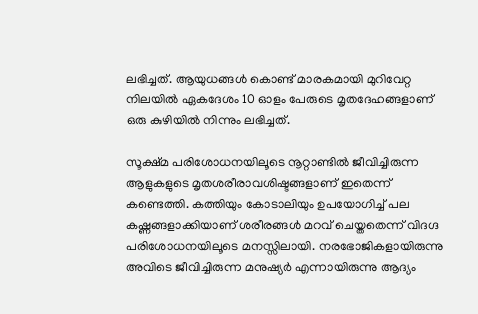ലഭിച്ചത്. ആയുധങ്ങള്‍ കൊണ്ട് മാരകമായി മുറിവേറ്റ നിലയില്‍ ഏകദേശം 10 ഓളം പേരുടെ മൃതദേഹങ്ങളാണ് ഒരു കുഴിയില്‍ നിന്നും ലഭിച്ചത്.

സൂക്ഷ്മ പരിശോധനയിലൂടെ നൂറ്റാണ്ടില്‍ ജീവിച്ചിരുന്ന ആളുകളുടെ മൃതശരീരാവശിഷ്ടങ്ങളാണ് ഇതെന്ന് കണ്ടെത്തി. കത്തിയും കോടാലിയും ഉപയോഗിച്ച് പല കഷ്ണങ്ങളാക്കിയാണ് ശരീരങ്ങള്‍ മറവ് ചെയ്തതെന്ന് വിദഗ്ദ പരിശോധനയിലൂടെ മനസ്സിലായി. നരഭോജികളായിരുന്നു അവിടെ ജീവിച്ചിരുന്ന മനുഷ്യര്‍ എന്നായിരുന്നു ആദ്യം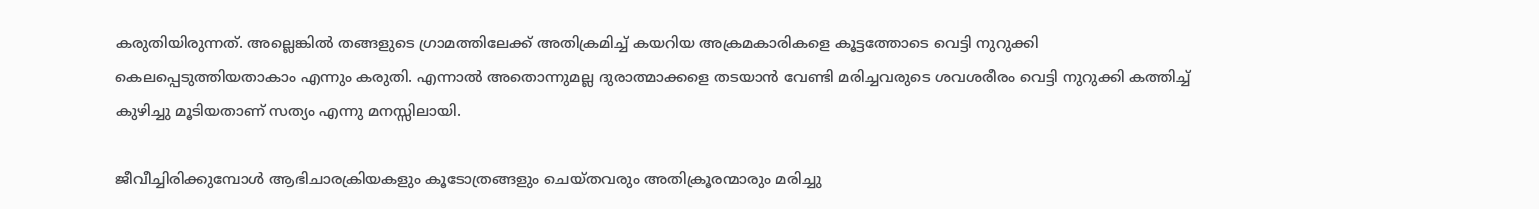കരുതിയിരുന്നത്. അല്ലെങ്കില്‍ തങ്ങളുടെ ഗ്രാമത്തിലേക്ക് അതിക്രമിച്ച് കയറിയ അക്രമകാരികളെ കൂട്ടത്തോടെ വെട്ടി നുറുക്കി കെലപ്പെടുത്തിയതാകാം എന്നും കരുതി. എന്നാല്‍ അതൊന്നുമല്ല ദുരാത്മാക്കളെ തടയാന്‍ വേണ്ടി മരിച്ചവരുടെ ശവശരീരം വെട്ടി നുറുക്കി കത്തിച്ച് കുഴിച്ചു മൂടിയതാണ് സത്യം എന്നു മനസ്സിലായി.

ജീവീച്ചിരിക്കുമ്പോള്‍ ആഭിചാരക്രിയകളും കൂടോത്രങ്ങളും ചെയ്തവരും അതിക്രൂരന്മാരും മരിച്ചു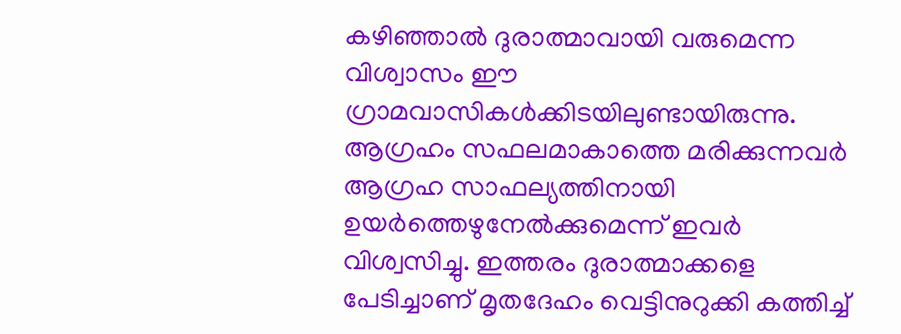കഴിഞ്ഞാല്‍ ദുരാത്മാവായി വരുമെന്ന വിശ്വാസം ഈ ഗ്രാമവാസികള്‍ക്കിടയിലുണ്ടായിരുന്നു. ആഗ്രഹം സഫലമാകാത്തെ മരിക്കുന്നവര്‍ ആഗ്രഹ സാഫല്യത്തിനായി ഉയര്‍ത്തെഴുനേല്‍ക്കുമെന്ന് ഇവര്‍ വിശ്വസിച്ചു. ഇത്തരം ദുരാത്മാക്കളെ പേടിച്ചാണ് മൃതദേഹം വെട്ടിനുറുക്കി കത്തിച്ച്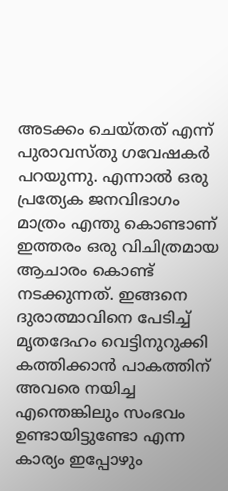അടക്കം ചെയ്തത് എന്ന് പുരാവസ്തു ഗവേഷകര്‍ പറയുന്നു. എന്നാല്‍ ഒരു പ്രത്യേക ജനവിഭാഗം മാത്രം എന്തു കൊണ്ടാണ് ഇത്തരം ഒരു വിചിത്രമായ ആചാരം കൊണ്ട് നടക്കുന്നത്. ഇങ്ങനെ ദുരാത്മാവിനെ പേടിച്ച് മൃതദേഹം വെട്ടിനുറുക്കി കത്തിക്കാന്‍ പാകത്തിന് അവരെ നയിച്ച എന്തെങ്കിലും സംഭവം ഉണ്ടായിട്ടുണ്ടോ എന്ന കാര്യം ഇപ്പോഴും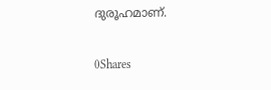ദുരൂഹമാണ്.

0Shares